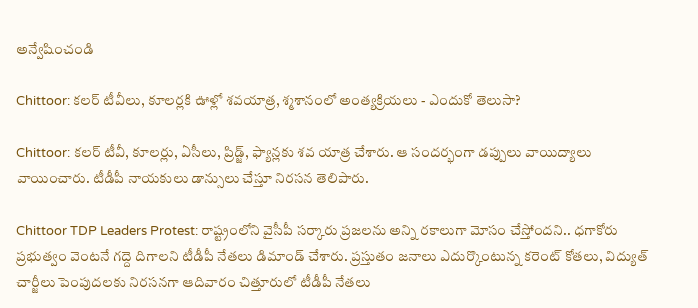అన్వేషించండి

Chittoor: కలర్ టీవీలు, కూలర్లకి ఊళ్లో శవయాత్ర, శ్మశానంలో అంత్యక్రియలు - ఎందుకో తెలుసా?

Chittoor: కలర్ టీవీ, కూలర్లు, ఏసీలు, ప్రిడ్జ్, ఫ్యాన్లకు శవ యాత్ర చేశారు. ఆ సందర్భంగా డప్పులు వాయిద్యాలు వాయించారు. టీడీపీ నాయకులు డాన్సులు చేస్తూ నిరసన తెలిపారు.

Chittoor TDP Leaders Protest: రాష్ట్రంలోని వైసీపీ సర్కారు ప్రజలను అన్ని రకాలుగా మోసం చేస్తోందని.. ధగాకోరు ప్రభుత్వం వెంటనే గద్దె దిగాలని టీడీపీ నేతలు డిమాండ్ చేశారు. ప్రస్తుతం జనాలు ఎదుర్కొంటున్న కరెంట్ కోతలు, విద్యుత్ చార్జీలు పెంపుదలకు నిరసనగా ఆదివారం చిత్తూరులో టీడీపీ నేతలు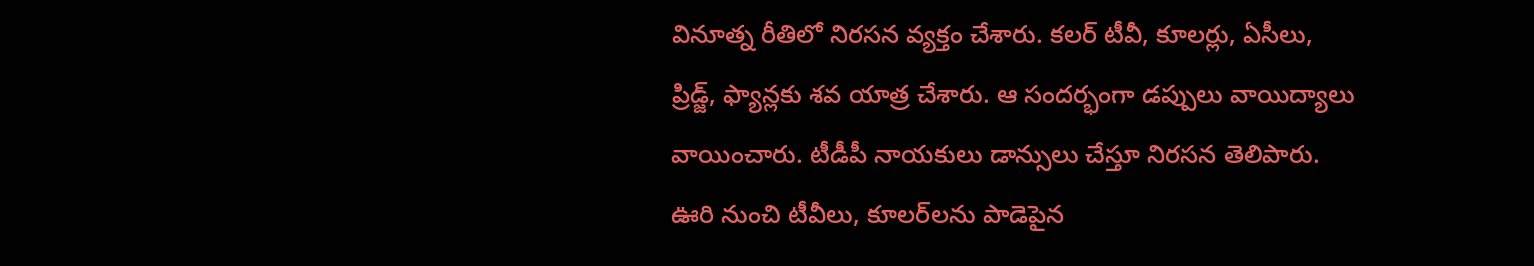వినూత్న రీతిలో నిరసన వ్యక్తం చేశారు. కలర్ టీవీ, కూలర్లు, ఏసీలు, ప్రిడ్జ్, ఫ్యాన్లకు శవ యాత్ర చేశారు. ఆ సందర్భంగా డప్పులు వాయిద్యాలు వాయించారు. టీడీపీ నాయకులు డాన్సులు చేస్తూ నిరసన తెలిపారు. ఊరి నుంచి టీవీలు, కూలర్‌లను పాడెపైన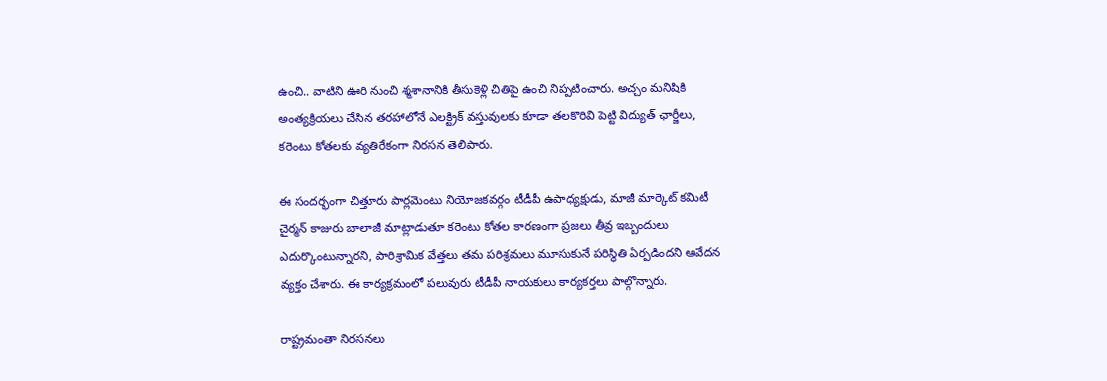ఉంచి.. వాటిని ఊరి నుంచి శ్మశానానికి తీసుకెళ్లి చితిపై ఉంచి నిప్పటించారు. అచ్చం మనిషికి అంత్యక్రియలు చేసిన తరహాలోనే ఎలక్ట్రిక్ వస్తువులకు కూడా తలకొరివి పెట్టి విద్యుత్ ఛార్జీలు, కరెంటు కోతలకు వ్యతిరేకంగా నిరసన తెలిపారు.

ఈ సందర్భంగా చిత్తూరు పార్లమెంటు నియోజకవర్గం టీడీపీ ఉపాధ్యక్షుడు, మాజీ మార్కెట్ కమిటీ చైర్మన్ కాజురు బాలాజీ మాట్లాడుతూ కరెంటు కోతల కారణంగా ప్రజలు తీవ్ర ఇబ్బందులు ఎదుర్కొంటున్నారని, పారిశ్రామిక వేత్తలు తమ పరిశ్రమలు మూసుకునే పరిస్థితి ఏర్పడిందని ఆవేదన వ్యక్తం చేశారు. ఈ కార్యక్రమంలో పలువురు టీడీపీ నాయకులు కార్యకర్తలు పాల్గొన్నారు.

రాష్ట్రమంతా నిరసనలు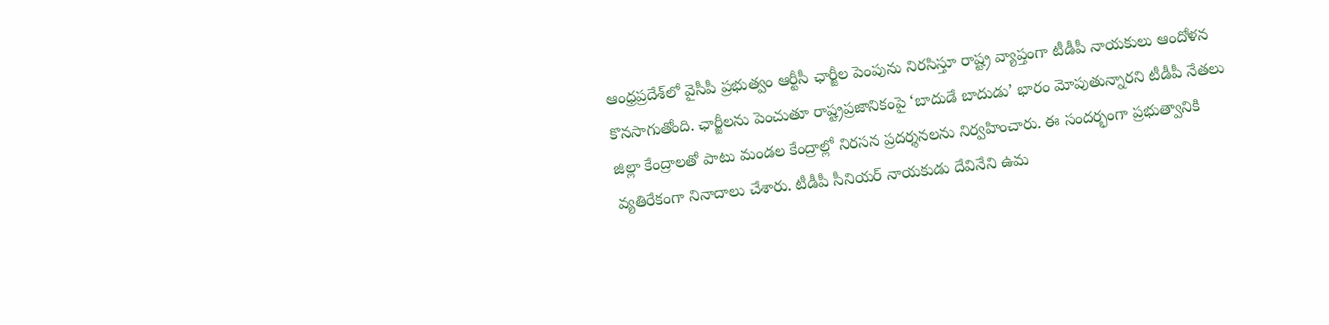ఆంధ్రప్రదేశ్‌లో వైసీపీ ప్రభుత్వం ఆర్టీసీ ఛార్జీల పెంపును నిరసిస్తూ రాష్ట్ర వ్యాప్తంగా టీడీపీ నాయకులు ఆందోళన కొనసాగుతోంది. ఛార్జీలను పెంచుతూ రాష్ట్రప్రజానికంపై ‘బాదుడే బాదుడు’ భారం మోపుతున్నారని టీడీపీ నేతలు జిల్లా కేంద్రాలతో పాటు మండల కేంద్రాల్లో నిరసన ప్రదర్శనలను నిర్వహించారు. ఈ సందర్భంగా ప్రభుత్వానికి వ్యతిరేకంగా నినాదాలు చేశారు. టీడీపీ సీనియర్‌ నాయకుడు దేవినేని ఉమ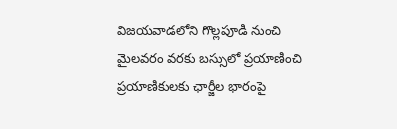విజయవాడలోని గొల్లపూడి నుంచి మైలవరం వరకు బస్సులో ప్రయాణించి ప్రయాణికులకు ఛార్జీల భారంపై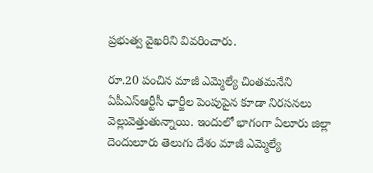ప్రభుత్వ వైఖరిని వివరించారు.

రూ.20 పంచిన మాజీ ఎమ్మెల్యే చింతమనేని
ఏపీఎస్ఆర్టీసీ ఛార్జీల పెంపుపైన కూడా నిరసనలు వెల్లువెత్తుతున్నాయి. ఇందులో భాగంగా ఏలూరు జిల్లా దెందులూరు తెలుగు దేశం మాజీ ఎమ్మెల్యే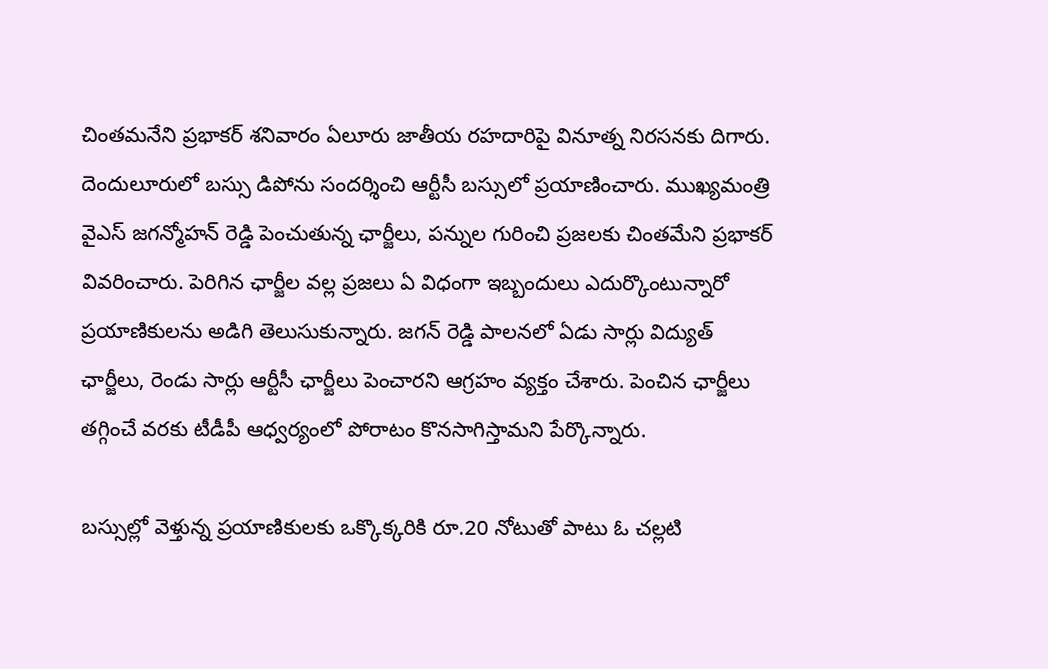చింత‌మ‌నేని ప్రభాక‌ర్ శ‌నివారం ఏలూరు జాతీయ ర‌హ‌దారిపై వినూత్న నిర‌స‌న‌కు దిగారు. దెందులూరులో బస్సు డిపోను సందర్శించి ఆర్టీసీ బస్సులో ప్రయాణించారు. ముఖ్యమంత్రి వైఎస్ జగన్మోహన్ రెడ్డి పెంచుతున్న ఛార్జీలు, పన్నుల గురించి ప్రజలకు చింతమేని ప్రభాకర్ వివరించారు. పెరిగిన ఛార్జీల వల్ల ప్రజలు ఏ విధంగా ఇబ్బందులు ఎదుర్కొంటున్నారో ప్రయాణికులను అడిగి తెలుసుకున్నారు. జగన్ రెడ్డి పాలనలో ఏడు సార్లు విద్యుత్ ఛార్జీలు, రెండు సార్లు ఆర్టీసీ ఛార్జీలు పెంచారని ఆగ్రహం వ్యక్తం చేశారు. పెంచిన ఛార్జీలు తగ్గించే వరకు టీడీపీ ఆధ్వర్యంలో పోరాటం కొనసాగిస్తామని పేర్కొన్నారు.

బ‌స్సుల్లో వెళ్తున్న ప్రయాణికుల‌కు ఒక్కొక్కరికి రూ.20 నోటుతో పాటు ఓ చ‌ల్లటి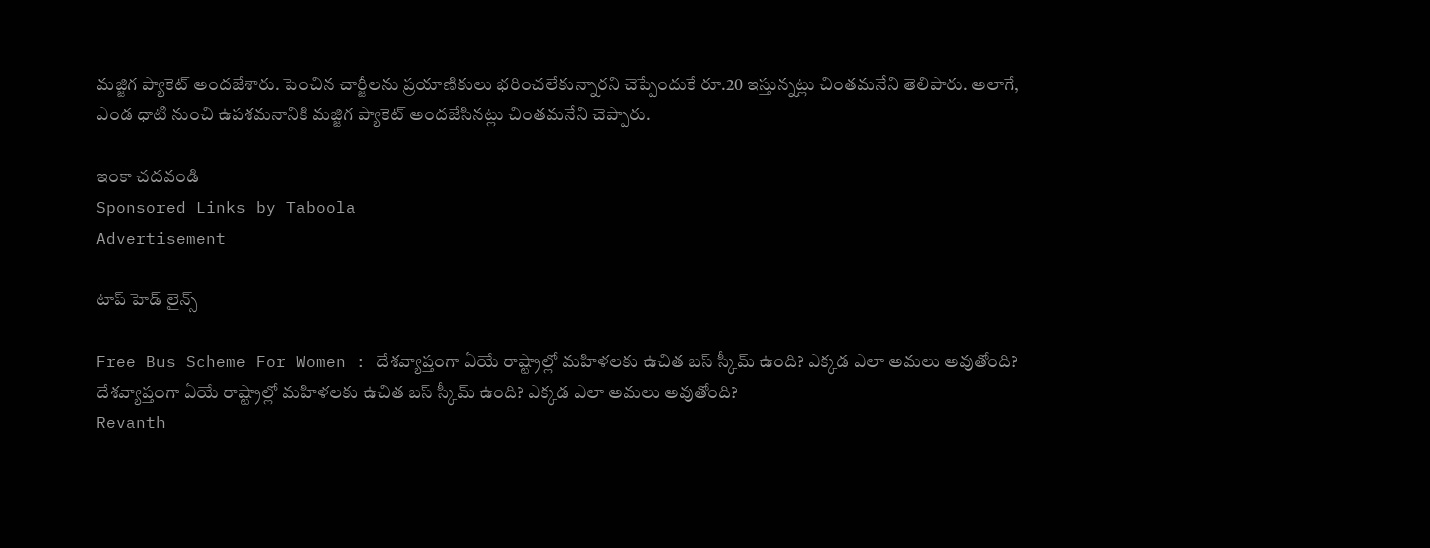మ‌జ్జిగ ప్యాకెట్ అందజేశారు. పెంచిన చార్జీల‌ను ప్రయాణికులు భ‌రించ‌లేకున్నార‌ని చెప్పేందుకే రూ.20 ఇస్తున్నట్లు చింత‌మ‌నేని తెలిపారు. అలాగే, ఎండ ధాటి నుంచి ఉప‌శ‌మ‌నానికి మ‌జ్జిగ ప్యాకెట్ అందజేసినట్లు చింతమనేని చెప్పారు.

ఇంకా చదవండి
Sponsored Links by Taboola
Advertisement

టాప్ హెడ్ లైన్స్

Free Bus Scheme For Women : దేశవ్యాప్తంగా ఏయే రాష్ట్రాల్లో మహిళలకు ఉచిత బస్‌ స్కీమ్ ఉంది? ఎక్కడ ఎలా అమలు అవుతోంది?
దేశవ్యాప్తంగా ఏయే రాష్ట్రాల్లో మహిళలకు ఉచిత బస్‌ స్కీమ్ ఉంది? ఎక్కడ ఎలా అమలు అవుతోంది?
Revanth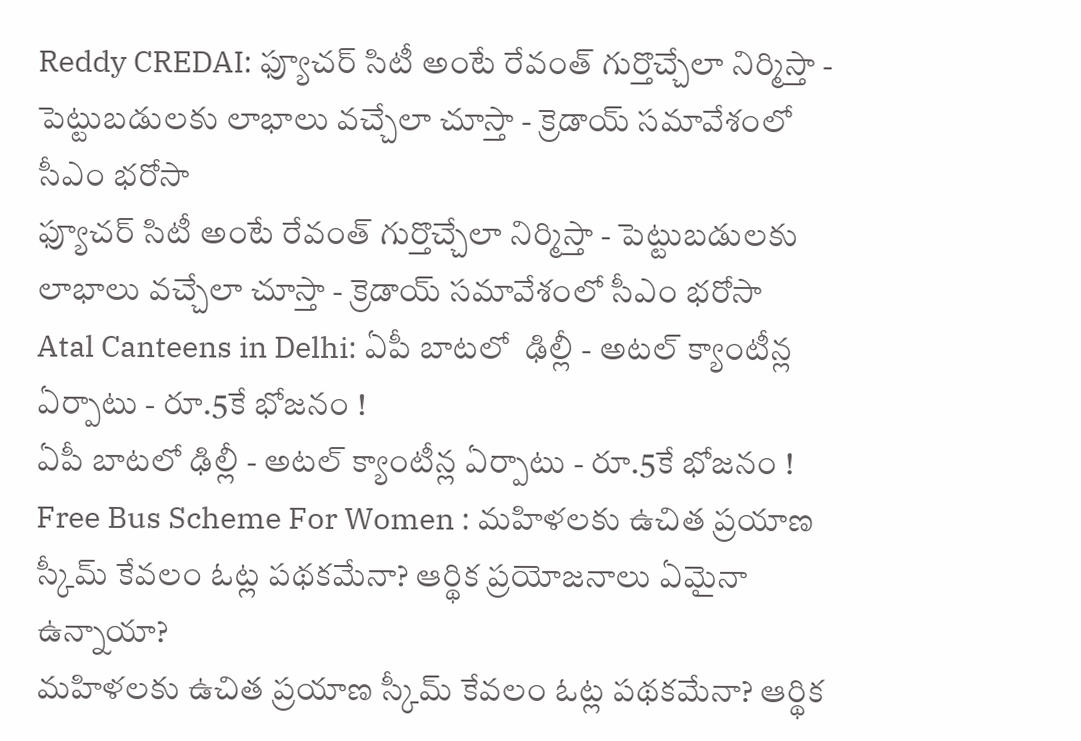Reddy CREDAI: ఫ్యూచర్ సిటీ అంటే రేవంత్ గుర్తొచ్చేలా నిర్మిస్తా - పెట్టుబడులకు లాభాలు వచ్చేలా చూస్తా - క్రెడాయ్ సమావేశంలో సీఎం భరోసా
ఫ్యూచర్ సిటీ అంటే రేవంత్ గుర్తొచ్చేలా నిర్మిస్తా - పెట్టుబడులకు లాభాలు వచ్చేలా చూస్తా - క్రెడాయ్ సమావేశంలో సీఎం భరోసా
Atal Canteens in Delhi: ఏపీ బాటలో  ఢిల్లీ - అటల్ క్యాంటీన్ల ఏర్పాటు - రూ.5కే భోజనం !
ఏపీ బాటలో ఢిల్లీ - అటల్ క్యాంటీన్ల ఏర్పాటు - రూ.5కే భోజనం !
Free Bus Scheme For Women : మహిళలకు ఉచిత ప్రయాణ స్కీమ్‌ కేవలం ఓట్ల పథకమేనా? ఆర్థిక ప్రయోజనాలు ఏమైనా ఉన్నాయా?
మహిళలకు ఉచిత ప్రయాణ స్కీమ్‌ కేవలం ఓట్ల పథకమేనా? ఆర్థిక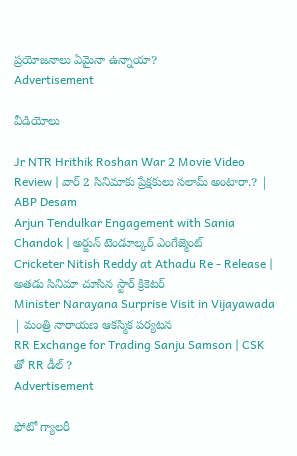ప్రయోజనాలు ఏమైనా ఉన్నాయా?
Advertisement

వీడియోలు

Jr NTR Hrithik Roshan War 2 Movie Video Review | వార్ 2 సినిమాకు ప్రేక్షకులు సలామ్ అంటారా.? | ABP Desam
Arjun Tendulkar Engagement with Sania Chandok | అర్జున్ టెండూల్కర్ ఎంగేజ్మెంట్
Cricketer Nitish Reddy at Athadu Re - Release |  అతడు సినిమా చూసిన స్టార్ క్రికెటర్
Minister Narayana Surprise Visit in Vijayawada | మంత్రి నారాయణ ఆకస్మిక పర్యటన
RR Exchange for Trading Sanju Samson | CSK తో RR డీల్ ?
Advertisement

ఫోటో గ్యాలరీ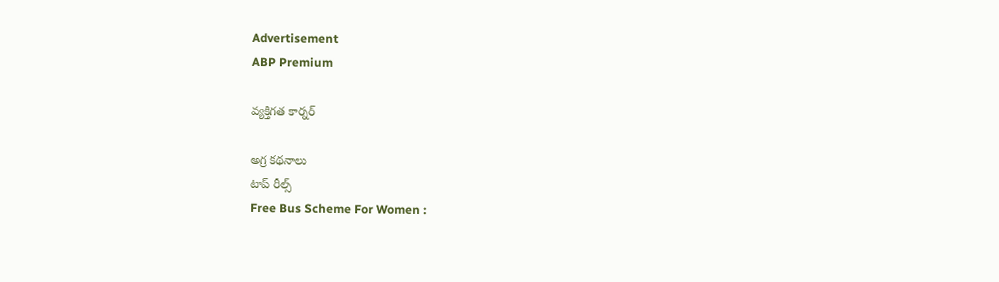Advertisement
ABP Premium

వ్యక్తిగత కార్నర్

అగ్ర కథనాలు
టాప్ రీల్స్
Free Bus Scheme For Women :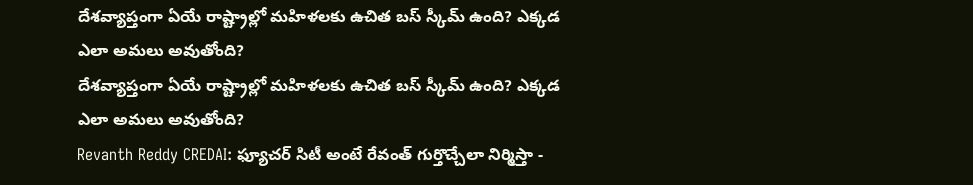దేశవ్యాప్తంగా ఏయే రాష్ట్రాల్లో మహిళలకు ఉచిత బస్‌ స్కీమ్ ఉంది? ఎక్కడ ఎలా అమలు అవుతోంది?
దేశవ్యాప్తంగా ఏయే రాష్ట్రాల్లో మహిళలకు ఉచిత బస్‌ స్కీమ్ ఉంది? ఎక్కడ ఎలా అమలు అవుతోంది?
Revanth Reddy CREDAI: ఫ్యూచర్ సిటీ అంటే రేవంత్ గుర్తొచ్చేలా నిర్మిస్తా -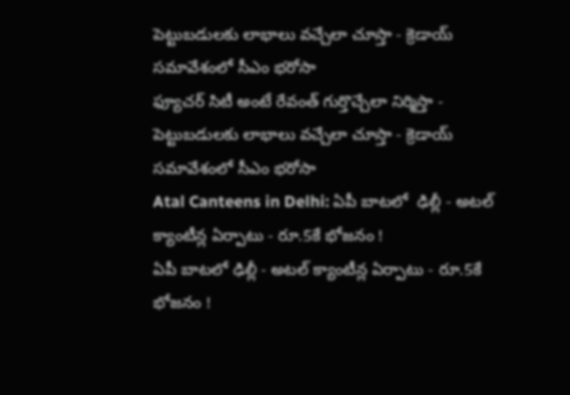పెట్టుబడులకు లాభాలు వచ్చేలా చూస్తా - క్రెడాయ్ సమావేశంలో సీఎం భరోసా
ఫ్యూచర్ సిటీ అంటే రేవంత్ గుర్తొచ్చేలా నిర్మిస్తా - పెట్టుబడులకు లాభాలు వచ్చేలా చూస్తా - క్రెడాయ్ సమావేశంలో సీఎం భరోసా
Atal Canteens in Delhi: ఏపీ బాటలో  ఢిల్లీ - అటల్ క్యాంటీన్ల ఏర్పాటు - రూ.5కే భోజనం !
ఏపీ బాటలో ఢిల్లీ - అటల్ క్యాంటీన్ల ఏర్పాటు - రూ.5కే భోజనం !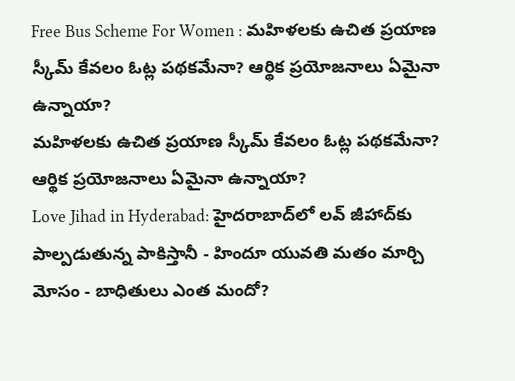Free Bus Scheme For Women : మహిళలకు ఉచిత ప్రయాణ స్కీమ్‌ కేవలం ఓట్ల పథకమేనా? ఆర్థిక ప్రయోజనాలు ఏమైనా ఉన్నాయా?
మహిళలకు ఉచిత ప్రయాణ స్కీమ్‌ కేవలం ఓట్ల పథకమేనా? ఆర్థిక ప్రయోజనాలు ఏమైనా ఉన్నాయా?
Love Jihad in Hyderabad: హైదరాబాద్‌లో లవ్ జీహాద్‌కు పాల్పడుతున్న పాకిస్తానీ - హిందూ యువతి మతం మార్చి మోసం - బాధితులు ఎంత మందో?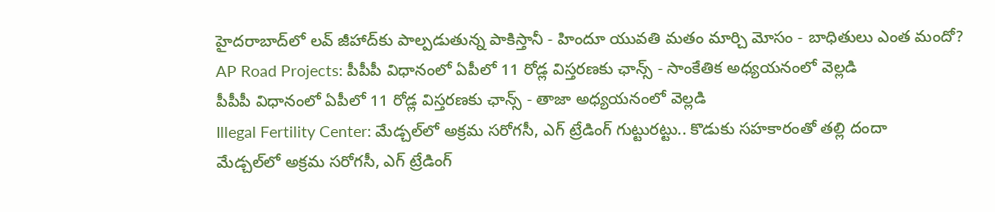హైదరాబాద్‌లో లవ్ జీహాద్‌కు పాల్పడుతున్న పాకిస్తానీ - హిందూ యువతి మతం మార్చి మోసం - బాధితులు ఎంత మందో?
AP Road Projects: పీపీపీ విధానంలో ఏపీలో 11 రోడ్ల విస్తరణకు ఛాన్స్ - సాంకేతిక అధ్యయనంలో వెల్లడి
పీపీపీ విధానంలో ఏపీలో 11 రోడ్ల విస్తరణకు ఛాన్స్ - తాజా అధ్యయనంలో వెల్లడి
Illegal Fertility Center: మేడ్చల్‌లో అక్రమ సరోగసీ, ఎగ్ ట్రేడింగ్ గుట్టురట్టు.. కొడుకు సహకారంతో తల్లి దందా
మేడ్చల్‌లో అక్రమ సరోగసీ, ఎగ్ ట్రేడింగ్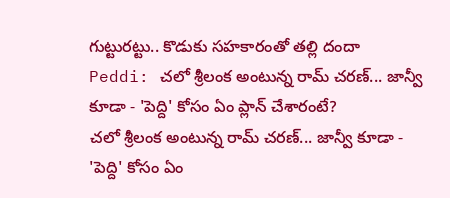గుట్టురట్టు.. కొడుకు సహకారంతో తల్లి దందా
Peddi: చలో శ్రీలంక అంటున్న రామ్ చరణ్... జాన్వీ కూడా - 'పెద్ది' కోసం ఏం ప్లాన్ చేశారంటే?
చలో శ్రీలంక అంటున్న రామ్ చరణ్... జాన్వీ కూడా - 'పెద్ది' కోసం ఏం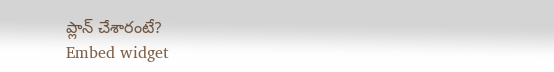ప్లాన్ చేశారంటే?
Embed widget